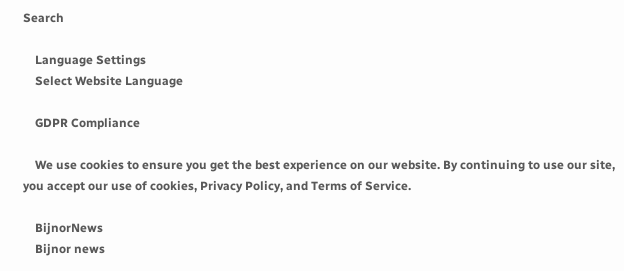Search

    Language Settings
    Select Website Language

    GDPR Compliance

    We use cookies to ensure you get the best experience on our website. By continuing to use our site, you accept our use of cookies, Privacy Policy, and Terms of Service.

    BijnorNews
    Bijnor news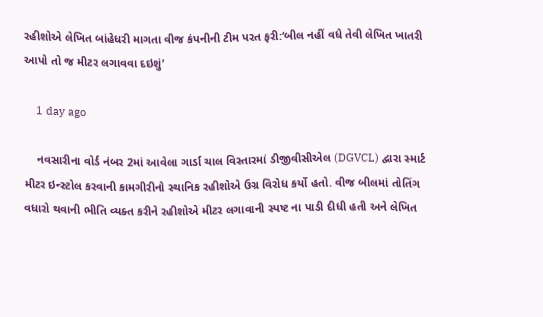રહીશોએ લેખિત બાંહેધરી માગતા વીજ કંપનીની ટીમ પરત ફરી:‘બીલ નહીં વધે તેવી લેખિત ખાતરી આપો તો જ મીટર લગાવવા દઇશું’

    1 day ago

    નવસારીના વોર્ડ નંબર 2માં આવેલા ગાર્ડા ચાલ વિસ્તારમાં ડીજીવીસીએલ (DGVCL) દ્વારા સ્માર્ટ મીટર ઇન્સ્ટોલ કરવાની કામગીરીનો સ્થાનિક રહીશોએ ઉગ્ર વિરોધ કર્યો હતો. વીજ બીલમાં તોતિંગ વધારો થવાની ભીતિ વ્યક્ત કરીને રહીશોએ મીટર લગાવાની સ્પષ્ટ ના પાડી દીધી હતી અને લેખિત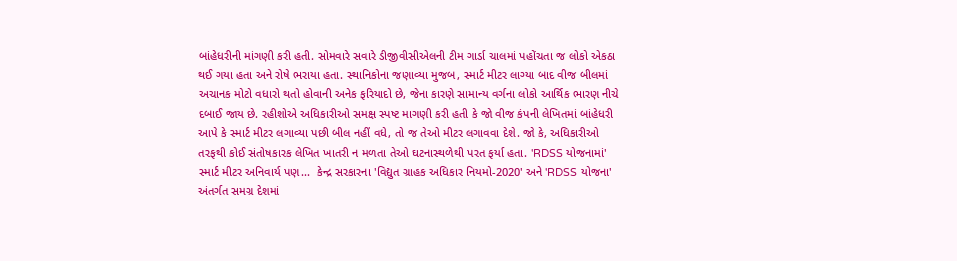બાંહેધરીની માંગણી કરી હતી. સોમવારે સવારે ડીજીવીસીએલની ટીમ ગાર્ડા ચાલમાં પહોંચતા જ લોકો એકઠા થઈ ગયા હતા અને રોષે ભરાયા હતા. સ્થાનિકોના જણાવ્યા મુજબ, સ્માર્ટ મીટર લાગ્યા બાદ વીજ બીલમાં અચાનક મોટો વધારો થતો હોવાની અનેક ફરિયાદો છે, જેના કારણે સામાન્ય વર્ગના લોકો આર્થિક ભારણ નીચે દબાઈ જાય છે. રહીશોએ અધિકારીઓ સમક્ષ સ્પષ્ટ માગણી કરી હતી કે જો વીજ કંપની લેખિતમાં બાંહેધરી આપે કે સ્માર્ટ મીટર લગાવ્યા પછી બીલ નહીં વધે, તો જ તેઓ મીટર લગાવવા દેશે. જો કે, અધિકારીઓ તરફથી કોઈ સંતોષકારક લેખિત ખાતરી ન મળતા તેઓ ઘટનાસ્થળેથી પરત ફર્યા હતા. 'RDSS યોજનામાં' સ્માર્ટ મીટર અનિવાર્ય પણ...  કેન્દ્ર સરકારના 'વિદ્યુત ગ્રાહક અધિકાર નિયમો-2020' અને 'RDSS યોજના' અંતર્ગત સમગ્ર દેશમાં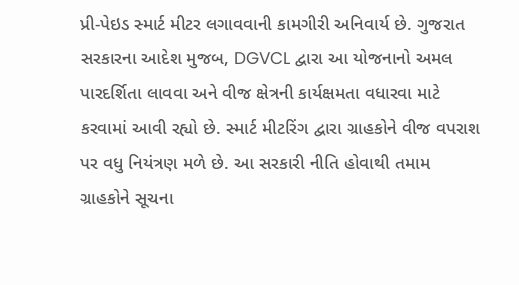પ્રી-પેઇડ સ્માર્ટ મીટર લગાવવાની કામગીરી અનિવાર્ય છે. ગુજરાત સરકારના આદેશ મુજબ, DGVCL દ્વારા આ યોજનાનો અમલ પારદર્શિતા લાવવા અને વીજ ક્ષેત્રની કાર્યક્ષમતા વધારવા માટે કરવામાં આવી રહ્યો છે. સ્માર્ટ મીટરિંગ દ્વારા ગ્રાહકોને વીજ વપરાશ પર વધુ નિયંત્રણ મળે છે. આ સરકારી નીતિ હોવાથી તમામ ગ્રાહકોને સૂચના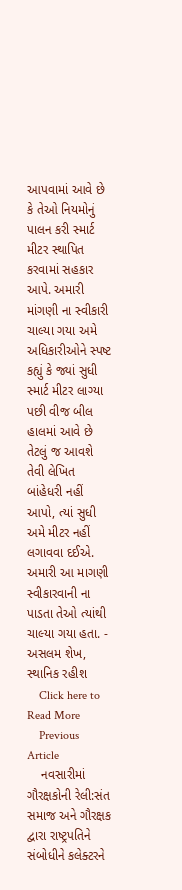આપવામાં આવે છે કે તેઓ નિયમોનું પાલન કરી સ્માર્ટ મીટર સ્થાપિત કરવામાં સહકાર આપે. અમારી માંગણી ના સ્વીકારી ચાલ્યા ગયા અમે અધિકારીઓને સ્પષ્ટ કહ્યું કે જ્યાં સુધી સ્માર્ટ મીટર લાગ્યા પછી વીજ બીલ હાલમાં આવે છે તેટલું જ આવશે તેવી લેખિત બાંહેધરી નહીં આપો, ત્યાં સુધી અમે મીટર નહીં લગાવવા દઈએ. અમારી આ માગણી સ્વીકારવાની ના પાડતા તેઓ ત્યાંથી ચાલ્યા ગયા હતા. - અસલમ શેખ, સ્થાનિક રહીશ
    Click here to Read More
    Previous Article
    નવસારીમાં ગૌરક્ષકોની રેલી:સંત સમાજ અને ગૌરક્ષક દ્વારા રાષ્ટ્રપતિને સંબોધીને કલેક્ટરને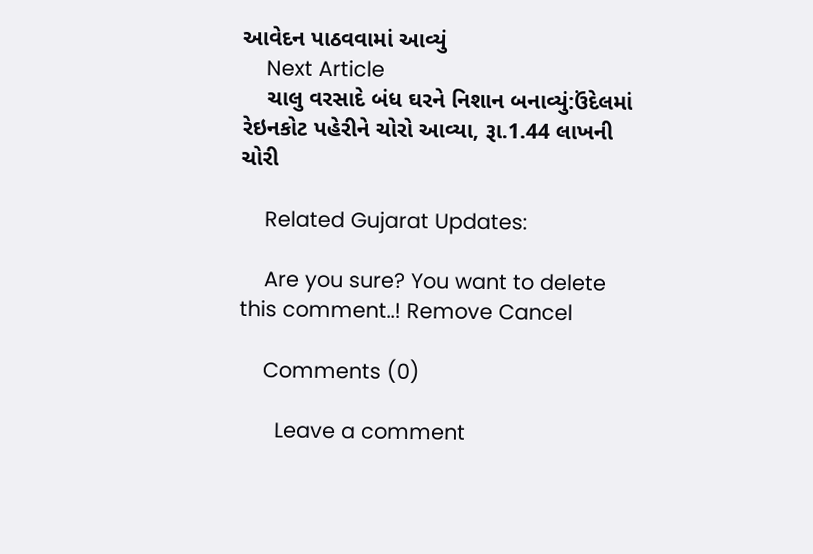આવેદન પાઠવવામાં આવ્યું
    Next Article
    ચાલુ વરસાદે બંધ ઘરને નિશાન બનાવ્યું:ઉંદેલમાં રેઇનકોટ પહેરીને ચોરો આવ્યા, રૂા.1.44 લાખની ચોરી

    Related Gujarat Updates:

    Are you sure? You want to delete this comment..! Remove Cancel

    Comments (0)

      Leave a comment